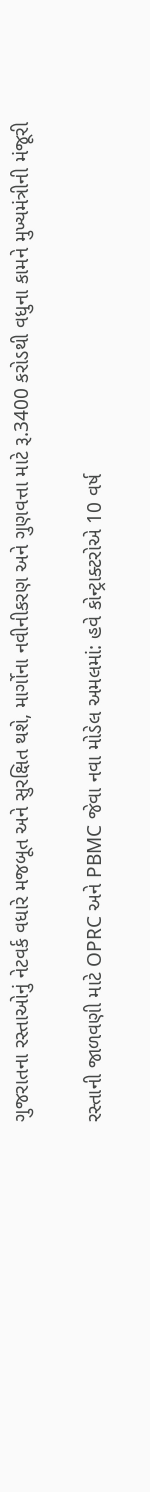ગુજરાતના રસ્તાઓનું નેટવર્ક વધારે મજબૂત અને સુરક્ષિત થશે, માર્ગોના નવીનીકરણ અને ગુણવત્તા માટે રૂ.3400 કરોડથી વધુના કામને મુખ્યમંત્રીની મંજૂરી

રસ્તાની જાળવણી માટે OPRC અને PBMC જેવા નવા મોડેલ અમલમાં: હવે કોન્ટ્રાક્ટરોએ 10 વર્ષ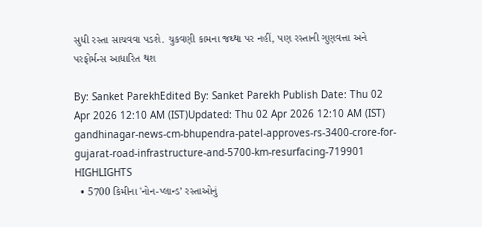સુધી રસ્તા સાચવવા પડશે. ચુકવણી કામના જથ્થા પર નહીં, પણ રસ્તાની ગુણવત્તા અને પરફોર્મન્સ આધારિત થશ

By: Sanket ParekhEdited By: Sanket Parekh Publish Date: Thu 02 Apr 2026 12:10 AM (IST)Updated: Thu 02 Apr 2026 12:10 AM (IST)
gandhinagar-news-cm-bhupendra-patel-approves-rs-3400-crore-for-gujarat-road-infrastructure-and-5700-km-resurfacing-719901
HIGHLIGHTS
  • 5700 કિમીના 'નોન-પ્લાન્ડ’ રસ્તાઓનું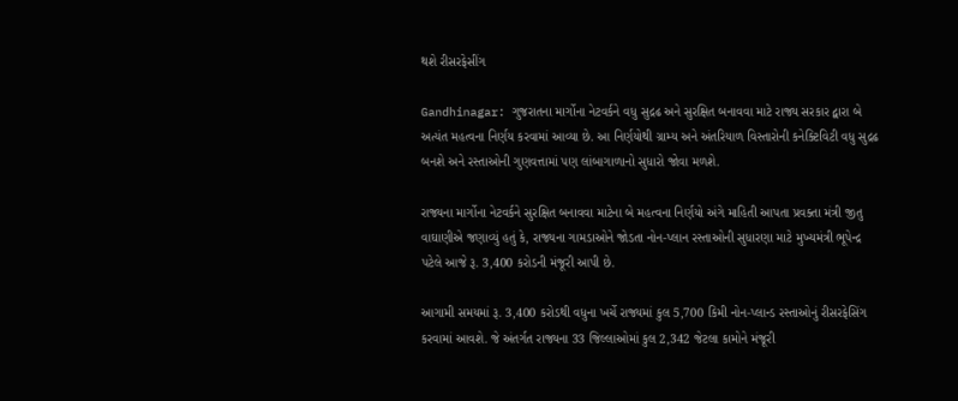થશે રીસરફેસીંગ

Gandhinagar: ગુજરાતના માર્ગોના નેટવર્કને વધુ સુદ્રઢ અને સુરક્ષિત બનાવવા માટે રાજ્ય સરકાર દ્વારા બે અત્યંત મહત્વના નિર્ણય કરવામાં આવ્યા છે. આ નિર્ણયોથી ગ્રામ્ય અને અંતરિયાળ વિસ્તારોની કનેક્ટિવિટી વધુ સુદ્રઢ બનશે અને રસ્તાઓની ગુણવત્તામાં પણ લાંબાગાળાનો સુધારો જોવા મળશે.

રાજ્યના માર્ગોના નેટવર્કને સુરક્ષિત બનાવવા માટેના બે મહત્વના નિર્ણયો અંગે માહિતી આપતા પ્રવક્તા મંત્રી જીતુ વાઘાણીએ જણાવ્યું હતું કે, રાજ્યના ગામડાઓને જોડતા નોન-પ્લાન રસ્તાઓની સુધારણા માટે મુખ્યમંત્રી ભૂપેન્દ્ર પટેલે આજે રૂ. 3,400 કરોડની મંજૂરી આપી છે.

આગામી સમયમાં રૂ. 3,400 કરોડથી વધુના ખર્ચે રાજ્યમાં કુલ 5,700 કિમી નોન-પ્લાન્ડ રસ્તાઓનું રીસરફેસિંગ કરવામાં આવશે. જે અંતર્ગત રાજ્યના 33 જિલ્લાઓમાં કુલ 2,342 જેટલા કામોને મંજૂરી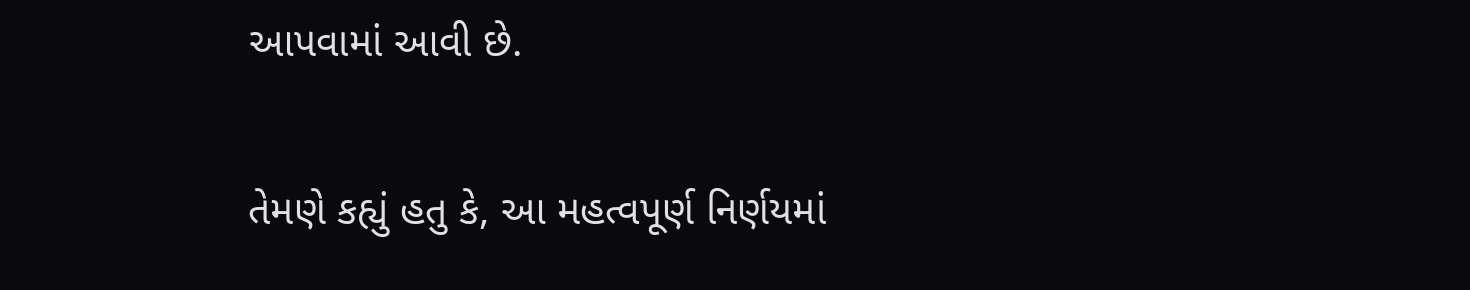આપવામાં આવી છે.

તેમણે કહ્યું હતુ કે, આ મહત્વપૂર્ણ નિર્ણયમાં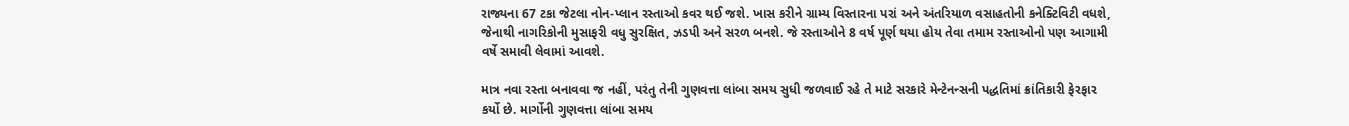રાજ્યના 67 ટકા જેટલા નોન-પ્લાન રસ્તાઓ કવર થઈ જશે. ખાસ કરીને ગ્રામ્ય વિસ્તારના પરાં અને અંતરિયાળ વસાહતોની કનેક્ટિવિટી વધશે, જેનાથી નાગરિકોની મુસાફરી વધુ સુરક્ષિત, ઝડપી અને સરળ બનશે. જે રસ્તાઓને 8 વર્ષ પૂર્ણ થયા હોય તેવા તમામ રસ્તાઓનો પણ આગામી વર્ષે સમાવી લેવામાં આવશે.

માત્ર નવા રસ્તા બનાવવા જ નહીં, પરંતુ તેની ગુણવત્તા લાંબા સમય સુધી જળવાઈ રહે તે માટે સરકારે મેન્ટેનન્સની પદ્ધતિમાં ક્રાંતિકારી ફેરફાર કર્યો છે. માર્ગોની ગુણવત્તા લાંબા સમય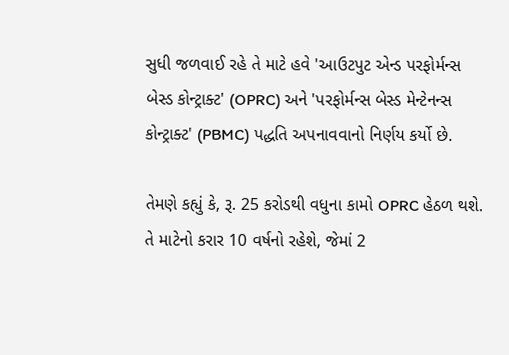સુધી જળવાઈ રહે તે માટે હવે 'આઉટપુટ એન્ડ પરફોર્મન્સ બેસ્ડ કોન્ટ્રાક્ટ' (OPRC) અને 'પરફોર્મન્સ બેસ્ડ મેન્ટેનન્સ કોન્ટ્રાક્ટ' (PBMC) પદ્ધતિ અપનાવવાનો નિર્ણય કર્યો છે.

તેમણે કહ્યું કે, રૂ. 25 કરોડથી વધુના કામો OPRC હેઠળ થશે. તે માટેનો કરાર 10 વર્ષનો રહેશે, જેમાં 2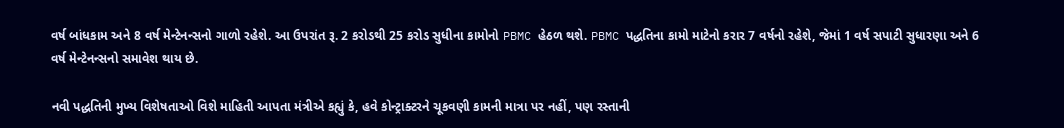વર્ષ બાંધકામ અને 8 વર્ષ મેન્ટેનન્સનો ગાળો રહેશે. આ ઉપરાંત રૂ. 2 કરોડથી 25 કરોડ સુધીના કામોનો PBMC હેઠળ થશે. PBMC પદ્ધતિના કામો માટેનો કરાર 7 વર્ષનો રહેશે, જેમાં 1 વર્ષ સપાટી સુધારણા અને 6 વર્ષ મેન્ટેનન્સનો સમાવેશ થાય છે.

નવી પદ્ધતિની મુખ્ય વિશેષતાઓ વિશે માહિતી આપતા મંત્રીએ કહ્યું કે, હવે કોન્ટ્રાક્ટરને ચૂકવણી કામની માત્રા પર નહીં, પણ રસ્તાની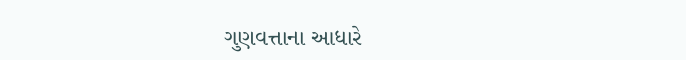ગુણવત્તાના આધારે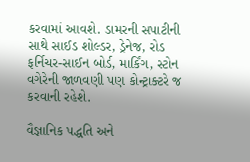કરવામાં આવશે. ડામરની સપાટીની સાથે સાઈડ શોલ્ડર, ડ્રેનેજ, રોડ ફર્નિચર-સાઈન બોર્ડ, માર્કિંગ, સ્ટોન વગેરેની જાળવણી પણ કોન્ટ્રાક્ટરે જ કરવાની રહેશે.

વૈજ્ઞાનિક પદ્ધતિ અને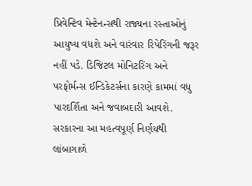પ્રિવેન્ટિવ મેન્ટેનન્સથી રાજ્યના રસ્તાઓનું આયુષ્ય વધશે અને વારંવાર રિપેરિંગની જરૂર નહીં પડે. ડિજિટલ મોનિટરિંગ અને પરફોર્મન્સ ઈન્ડિકેટર્સના કારણે કામમાં વધુ પારદર્શિતા અને જવાબદારી આવશે. સરકારના આ મહત્વપૂર્ણ નિર્ણયથી લાંબાગાળે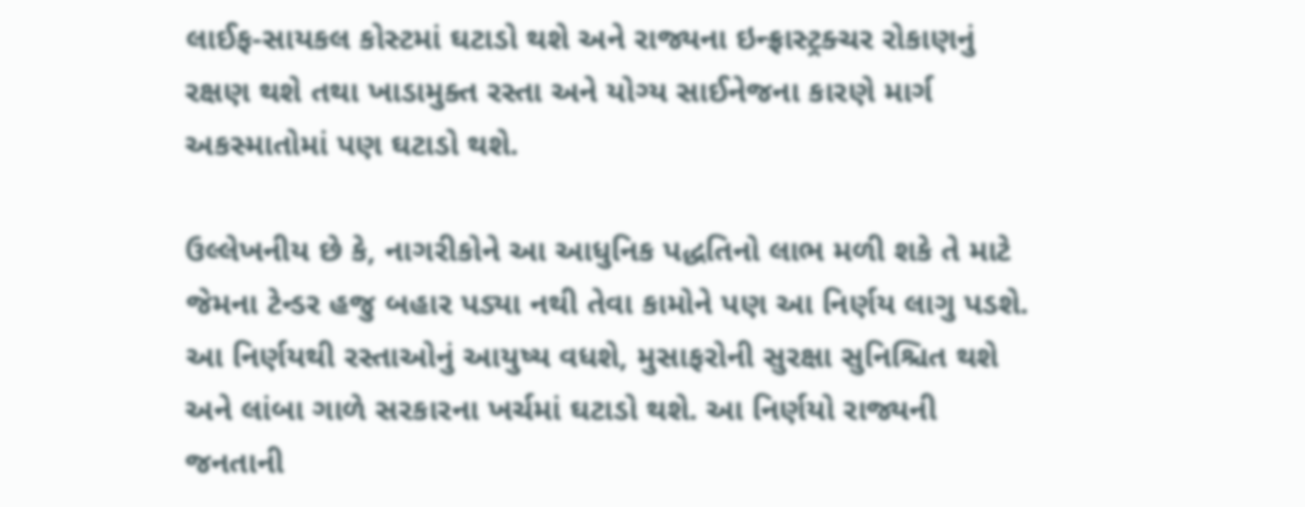લાઈફ-સાયકલ કોસ્ટમાં ઘટાડો થશે અને રાજ્યના ઇન્ફ્રાસ્ટ્રક્ચર રોકાણનું રક્ષણ થશે તથા ખાડામુક્ત રસ્તા અને યોગ્ય સાઈનેજના કારણે માર્ગ અકસ્માતોમાં પણ ઘટાડો થશે.

ઉલ્લેખનીય છે કે, નાગરીકોને આ આધુનિક પદ્ધતિનો લાભ મળી શકે તે માટે જેમના ટેન્ડર હજુ બહાર પડ્યા નથી તેવા કામોને પણ આ નિર્ણય લાગુ પડશે. આ નિર્ણયથી રસ્તાઓનું આયુષ્ય વધશે, મુસાફરોની સુરક્ષા સુનિશ્ચિત થશે અને લાંબા ગાળે સરકારના ખર્ચમાં ઘટાડો થશે. આ નિર્ણયો રાજ્યની જનતાની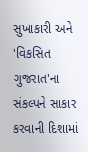સુખાકારી અને 'વિકસિત ગુજરાત'ના સંકલ્પને સાકાર કરવાની દિશામાં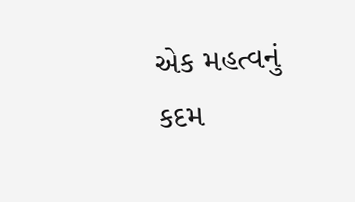એક મહત્વનું કદમ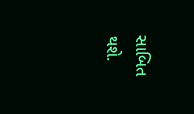સાબિત થશે.